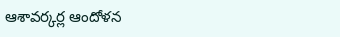ఆశావర్కర్ల ఆందోళన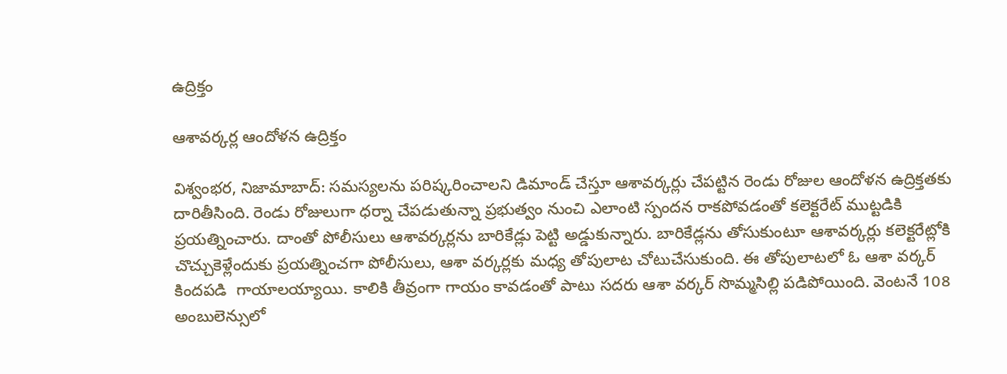ఉద్రిక్తం

ఆశావర్కర్ల ఆందోళన ఉద్రిక్తం

విశ్వంభర, నిజామాబాద్: సమస్యలను పరిష్కరించాలని డిమాండ్ చేస్తూ ఆశావర్కర్లు చేపట్టిన రెండు రోజుల ఆందోళన ఉద్రిక్తతకు దారితీసింది. రెండు రోజులుగా ధర్నా చేపడుతున్నా ప్రభుత్వం నుంచి ఎలాంటి స్పందన రాకపోవడంతో కలెక్టరేట్ ముట్టడికి ప్రయత్నించారు. దాంతో పోలీసులు ఆశావర్కర్లను బారికేడ్లు పెట్టి అడ్డుకున్నారు. బారికేడ్లను తోసుకుంటూ ఆశావర్కర్లు కలెక్టరేట్లోకి  చొచ్చుకెళ్లేందుకు ప్రయత్నించగా పోలీసులు, ఆశా వర్కర్లకు మధ్య తోపులాట చోటుచేసుకుంది. ఈ తోపులాటలో ఓ ఆశా వర్కర్ కిందపడి  గాయాలయ్యాయి. కాలికి తీవ్రంగా గాయం కావడంతో పాటు సదరు ఆశా వర్కర్ సొమ్మసిల్లి పడిపోయింది. వెంటనే 108 అంబులెన్సులో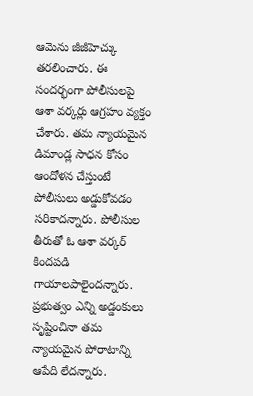ఆమెను జీజీహెచ్కు తరలించారు. ఈ సందర్భంగా పోలీసులపై ఆశా వర్కర్లు ఆగ్రహం వ్యక్తం చేశారు. తమ న్యాయమైన డిమాండ్ల సాధన కోసం ఆందోళన చేస్తుంటే పోలీసులు అడ్డుకోవడం సరికాదన్నారు. పోలీసుల తీరుతో ఓ ఆశా వర్కర్ కిందపడి  గాయాలపాలైందన్నారు. ప్రభుత్వం ఎన్ని అడ్డంకులు సృష్టించినా తమ న్యాయమైన పోరాటాన్ని ఆపేది లేదన్నారు.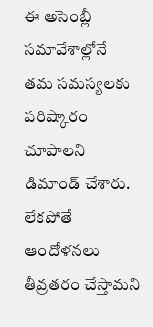ఈ అసెంబ్లీ సమావేశాల్లోనే   తమ సమస్యలకు పరిష్కారం చూపాలని డిమాండ్ చేశారు. లేకపోతే ఆందోళనలు తీవ్రతరం చేస్తామని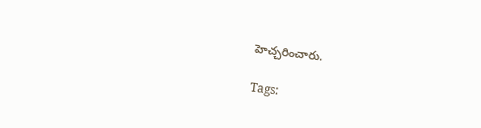హెచ్చరించారు.

Tags: